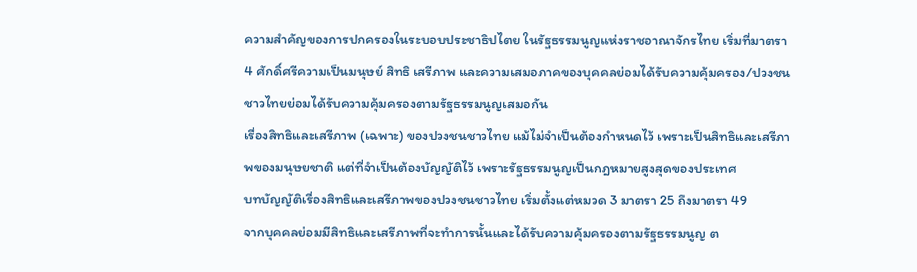ความสำคัญของการปกครองในระบอบประชาธิปไตย ในรัฐธรรมนูญแห่งราชอาณาจักรไทย เริ่มที่มาตรา 4 ศักดิ์ศรีความเป็นมนุษย์ สิทธิ เสรีภาพ และความเสมอภาคของบุคคลย่อมได้รับความคุ้มครอง/ปวงชนชาวไทยย่อมได้รับความคุ้มครองตามรัฐธรรมนูญเสมอกัน
เรื่องสิทธิและเสรีภาพ (เฉพาะ) ของปวงชนชาวไทย แม้ไม่จำเป็นต้องกำหนดไว้ เพราะเป็นสิทธิและเสรีภาพของมนุษยชาติ แต่ที่จำเป็นต้องบัญญัติไว้ เพราะรัฐธรรมนูญเป็นกฎหมายสูงสุดของประเทศ
บทบัญญัติเรื่องสิทธิและเสรีภาพของปวงชนชาวไทย เริ่มตั้งแต่หมวด 3 มาตรา 25 ถึงมาตรา 49
จากบุคคลย่อมมีสิทธิและเสรีภาพที่จะทำการนั้นและได้รับความคุ้มครองตามรัฐธรรมนูญ ต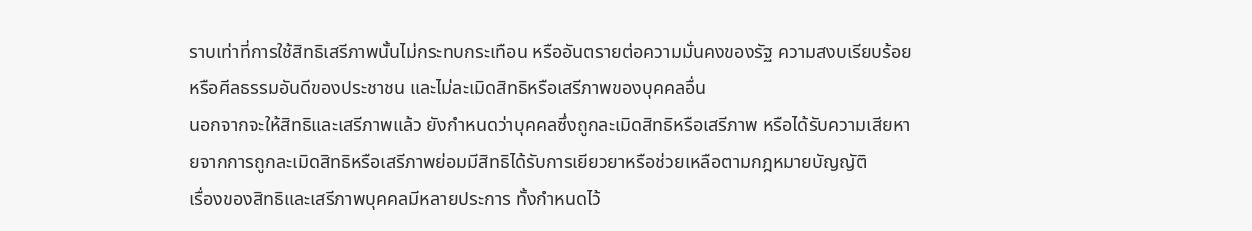ราบเท่าที่การใช้สิทธิเสรีภาพนั้นไม่กระทบกระเทือน หรืออันตรายต่อความมั่นคงของรัฐ ความสงบเรียบร้อยหรือศีลธรรมอันดีของประชาชน และไม่ละเมิดสิทธิหรือเสรีภาพของบุคคลอื่น
นอกจากจะให้สิทธิและเสรีภาพแล้ว ยังกำหนดว่าบุคคลซึ่งถูกละเมิดสิทธิหรือเสรีภาพ หรือได้รับความเสียหายจากการถูกละเมิดสิทธิหรือเสรีภาพย่อมมีสิทธิได้รับการเยียวยาหรือช่วยเหลือตามกฎหมายบัญญัติ
เรื่องของสิทธิและเสรีภาพบุคคลมีหลายประการ ทั้งกำหนดไว้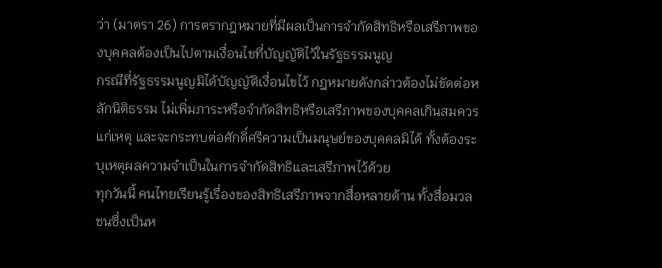ว่า (มาตรา 26) การตรากฎหมายที่มีผลเป็นการจำกัดสิทธิหรือเสรีภาพของบุคคลต้องเป็นไปตามเงื่อนไขที่บัญญัติไว้ในรัฐธรรมนูญ
กรณีที่รัฐธรรมนูญมิได้บัญญัติเงื่อนไขไว้ กฎหมายดังกล่าวต้องไม่ขัดต่อหลักนิติธรรม ไม่เพิ่มภาระหรือจำกัดสิทธิหรือเสรีภาพของบุคคลเกินสมควรแก่เหตุ และจะกระทบต่อศักดิ์ศรีความเป็นมนุษย์ของบุคคลมิได้ ทั้งต้องระบุเหตุผลความจำเป็นในการจำกัดสิทธิและเสรีภาพไว้ด้วย
ทุกวันนี้ คนไทยเรียนรู้เรื่องของสิทธิเสรีภาพจากสื่อหลายด้าน ทั้งสื่อมวลชนซึ่งเป็นห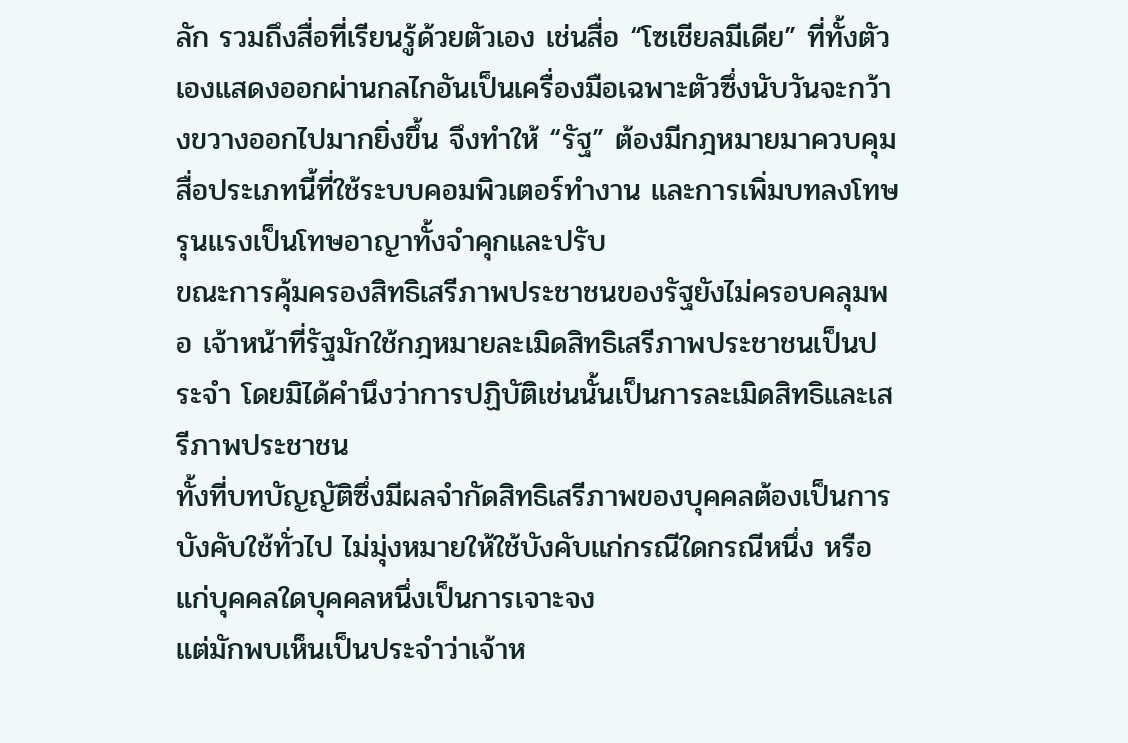ลัก รวมถึงสื่อที่เรียนรู้ด้วยตัวเอง เช่นสื่อ “โซเชียลมีเดีย” ที่ทั้งตัวเองแสดงออกผ่านกลไกอันเป็นเครื่องมือเฉพาะตัวซึ่งนับวันจะกว้างขวางออกไปมากยิ่งขึ้น จึงทำให้ “รัฐ” ต้องมีกฎหมายมาควบคุมสื่อประเภทนี้ที่ใช้ระบบคอมพิวเตอร์ทำงาน และการเพิ่มบทลงโทษรุนแรงเป็นโทษอาญาทั้งจำคุกและปรับ
ขณะการคุ้มครองสิทธิเสรีภาพประชาชนของรัฐยังไม่ครอบคลุมพอ เจ้าหน้าที่รัฐมักใช้กฎหมายละเมิดสิทธิเสรีภาพประชาชนเป็นประจำ โดยมิได้คำนึงว่าการปฏิบัติเช่นนั้นเป็นการละเมิดสิทธิและเสรีภาพประชาชน
ทั้งที่บทบัญญัติซึ่งมีผลจำกัดสิทธิเสรีภาพของบุคคลต้องเป็นการบังคับใช้ทั่วไป ไม่มุ่งหมายให้ใช้บังคับแก่กรณีใดกรณีหนึ่ง หรือแก่บุคคลใดบุคคลหนึ่งเป็นการเจาะจง
แต่มักพบเห็นเป็นประจำว่าเจ้าห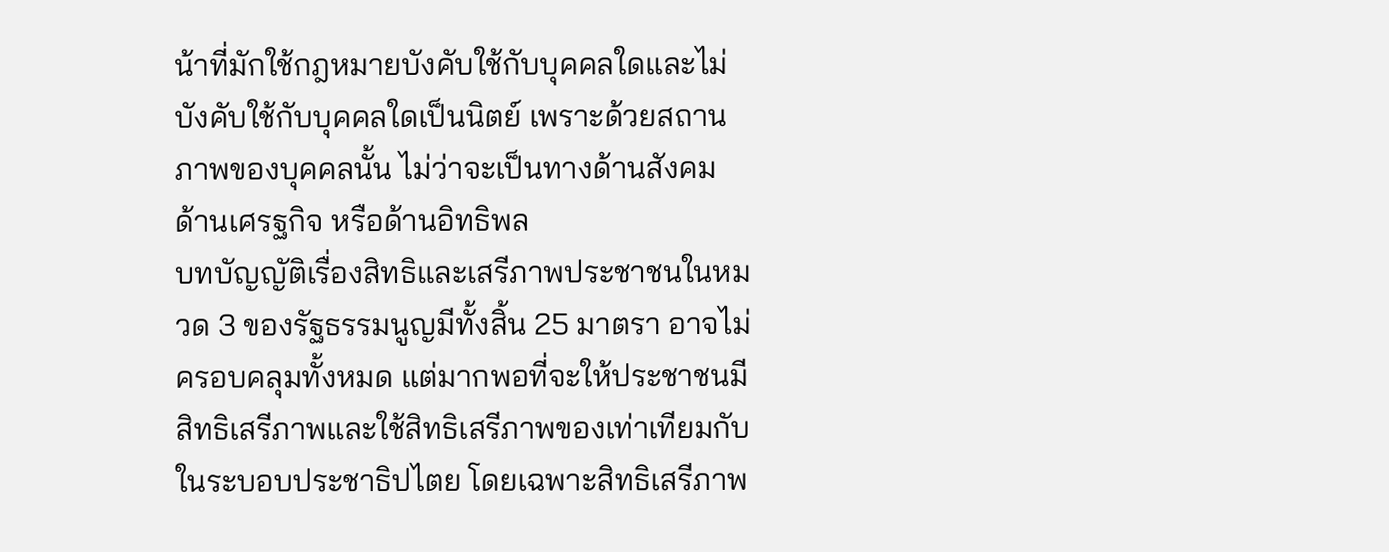น้าที่มักใช้กฎหมายบังคับใช้กับบุคคลใดและไม่บังคับใช้กับบุคคลใดเป็นนิตย์ เพราะด้วยสถานภาพของบุคคลนั้น ไม่ว่าจะเป็นทางด้านสังคม ด้านเศรฐกิจ หรือด้านอิทธิพล
บทบัญญัติเรื่องสิทธิและเสรีภาพประชาชนในหมวด 3 ของรัฐธรรมนูญมีทั้งสิ้น 25 มาตรา อาจไม่ครอบคลุมทั้งหมด แต่มากพอที่จะให้ประชาชนมีสิทธิเสรีภาพและใช้สิทธิเสรีภาพของเท่าเทียมกับในระบอบประชาธิปไตย โดยเฉพาะสิทธิเสรีภาพ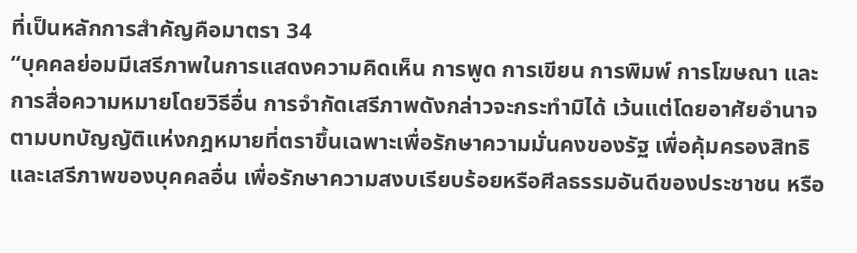ที่เป็นหลักการสำคัญคือมาตรา 34
“บุคคลย่อมมีเสรีภาพในการแสดงความคิดเห็น การพูด การเขียน การพิมพ์ การโฆษณา และการสื่อความหมายโดยวิธีอื่น การจำกัดเสรีภาพดังกล่าวจะกระทำมิได้ เว้นแต่โดยอาศัยอำนาจตามบทบัญญัติแห่งกฎหมายที่ตราขึ้นเฉพาะเพื่อรักษาความมั่นคงของรัฐ เพื่อคุ้มครองสิทธิและเสรีภาพของบุคคลอื่น เพื่อรักษาความสงบเรียบร้อยหรือศีลธรรมอันดีของประชาชน หรือ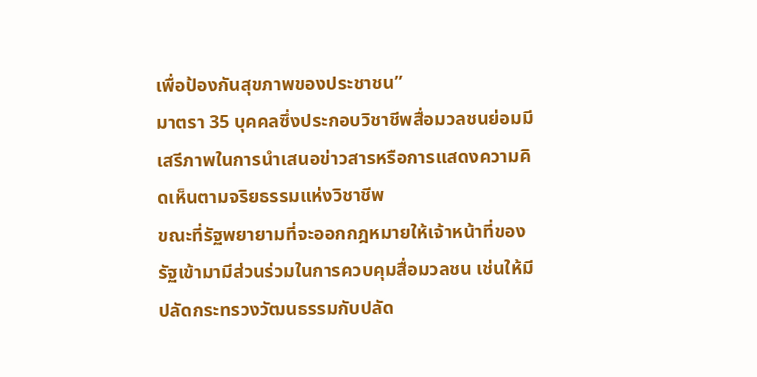เพื่อป้องกันสุขภาพของประชาชน”
มาตรา 35 บุคคลซึ่งประกอบวิชาชีพสื่อมวลชนย่อมมีเสรีภาพในการนำเสนอข่าวสารหรือการแสดงความคิดเห็นตามจริยธรรมแห่งวิชาชีพ
ขณะที่รัฐพยายามที่จะออกกฎหมายให้เจ้าหน้าที่ของรัฐเข้ามามีส่วนร่วมในการควบคุมสื่อมวลชน เช่นให้มีปลัดกระทรวงวัฒนธรรมกับปลัด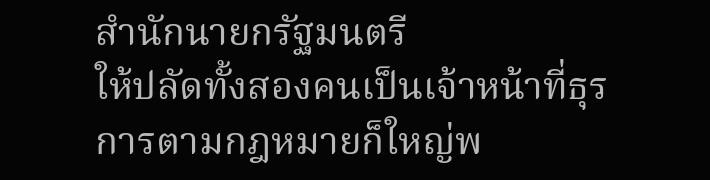สำนักนายกรัฐมนตรี
ให้ปลัดทั้งสองคนเป็นเจ้าหน้าที่ธุรการตามกฎหมายก็ใหญ่พ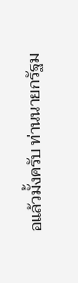อแล้วมั้งครับ ท่านนายกรัฐม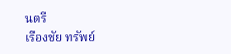นตรี
เรืองชัย ทรัพย์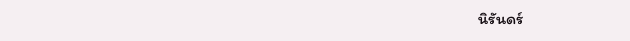นิรันดร์